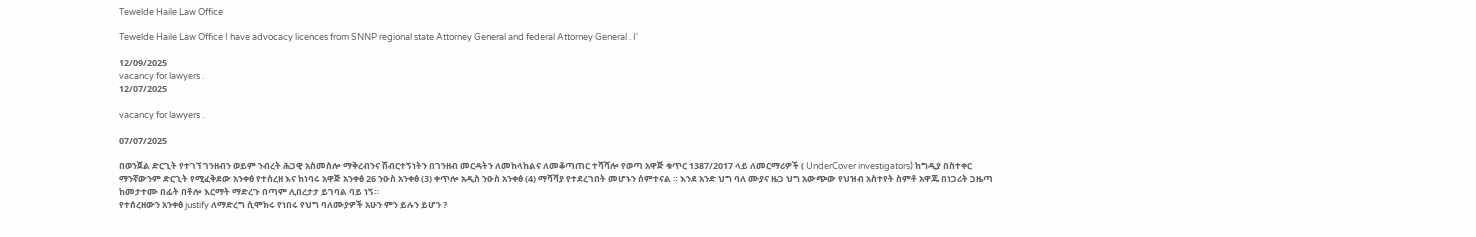Tewelde Haile Law Office

Tewelde Haile Law Office I have advocacy licences from SNNP regional state Attorney General and federal Attorney General . I'

12/09/2025
vacancy for lawyers .
12/07/2025

vacancy for lawyers .

07/07/2025

በወንጀል ድርጊት የተገኘ ገንዘብን ወይም ንብረት ሕጋዊ አስመስሎ ማቅረብንና ሽብርተኝነትን በገንዘብ መርዳትን ለመከላከልና ለመቆጣጠር ተሻሻሎ የወጣ አዋጅ ቁጥር 1387/2017 ላይ ለመርማሪዎች ( UnderCover investigators) ከግዲያ በስተቀር ማንኛውንም ድርጊት የሚፈቅደው አንቀፅ የተሰረዘ እና ከነባሩ አዋጅ አንቀፅ 26 ንዑስ አንቀፅ (3) ቀጥሎ አዲስ ንዑስ አንቀፅ (4) ማሻሻያ የተደረገበት መሆኑን ሰምተናል ። እንደ አንድ ህግ ባለ ሙያና ዜጋ ህግ አውጭው የህዝብ አስተየት ስምቶ አዋጁ በነጋሪት ጋዜጣ ከመታተሙ በፊት በቶሎ እርማት ማድረጉ በጣም ሊበረታታ ይገባል ባይ ነኝ።
የተሰረዘውን አንቀፅ justify ለማድረግ ሲሞክሩ የነበሩ የህግ ባለሙያዎች አሁን ምን ይሉን ይሆን ?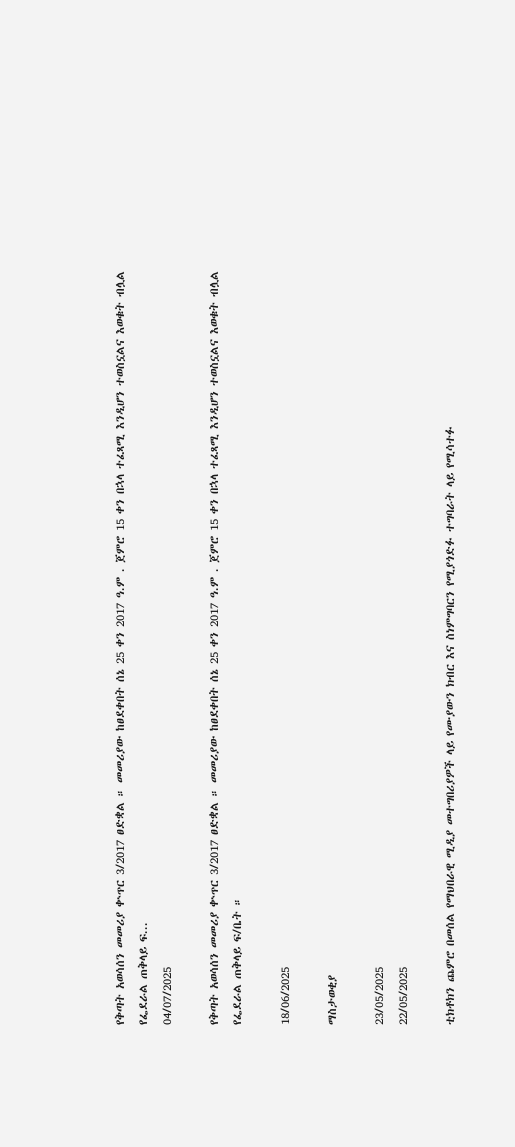የቅጣት አወሳሰን መመሪያ ቍጥር 3/2017 ፀድቋል ። መመሪያው ከፀደቀበት ሰኔ 25 ቀን 2017 ዓ.ም . ጀምሮ 15 ቀን በኋላ ተፈጻሚ እንዲሆን ተወስኗልና እወቁት ብሏል የፌደራል ጠቅላይ ፍ...
04/07/2025

የቅጣት አወሳሰን መመሪያ ቍጥር 3/2017 ፀድቋል ። መመሪያው ከፀደቀበት ሰኔ 25 ቀን 2017 ዓ.ም . ጀምሮ 15 ቀን በኋላ ተፈጻሚ እንዲሆን ተወስኗልና እወቁት ብሏል የፌደራል ጠቅላይ ፍ/ቤት ።

18/06/2025

ማስታወቂያ

23/05/2025
22/05/2025

ቲክቶክን ጨምሮ በመሰል የማህበራዊ ሚዲያ መተግበሪያዎች ላይ የሙያውን ክብር እና ስነምግባርን የሚያጎድፉ ተግባራት ላይ የሚሳተፉ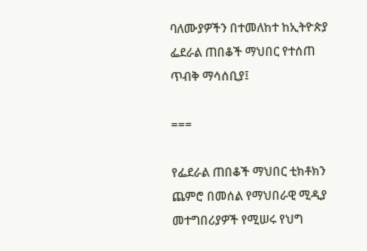ባለሙያዎችን በተመለከተ ከኢትዮጵያ ፌደራል ጠበቆች ማህበር የተሰጠ ጥብቅ ማሳሰቢያ፤

===

የፌደራል ጠበቆች ማህበር ቲክቶክን ጨምሮ በመሰል የማህበራዊ ሚዲያ መተግበሪያዎች የሚሠሩ የህግ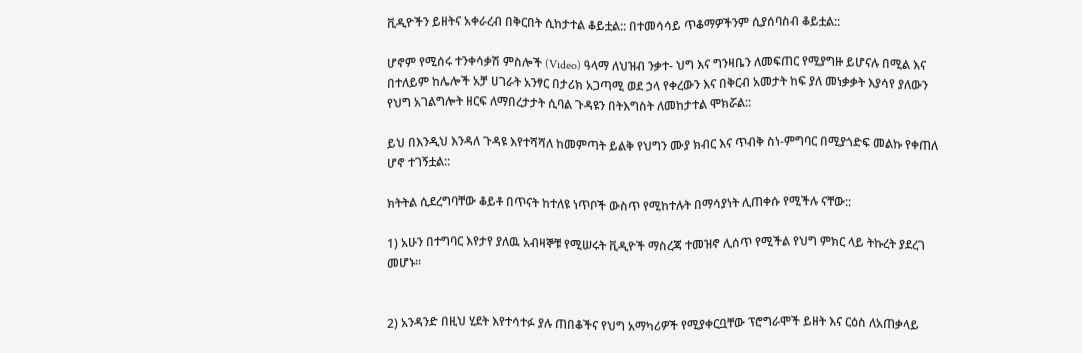ቪዲዮችን ይዘትና አቀራረብ በቅርበት ሲከታተል ቆይቷል:: በተመሳሳይ ጥቆማዎችንም ሲያሰባስብ ቆይቷል::

ሆኖም የሚሰሩ ተንቀሳቃሽ ምስሎች (Video) ዓላማ ለህዝብ ንቃተ- ህግ እና ግንዛቤን ለመፍጠር የሚያግዙ ይሆናሉ በሚል እና በተለይም ከሌሎች አቻ ሀገራት አንፃር በታሪክ አጋጣሚ ወደ ኃላ የቀረውን እና በቅርብ አመታት ከፍ ያለ መነቃቃት እያሳየ ያለውን የህግ አገልግሎት ዘርፍ ለማበረታታት ሲባል ጉዳዩን በትእግስት ለመከታተል ሞክሯል::

ይህ በእንዲህ እንዳለ ጉዳዩ እየተሻሻለ ከመምጣት ይልቅ የህግን ሙያ ክብር እና ጥብቅ ስነ-ምግባር በሚያጎድፍ መልኩ የቀጠለ ሆኖ ተገኝቷል::

ክትትል ሲደረግባቸው ቆይቶ በጥናት ከተለዩ ነጥቦች ውስጥ የሚከተሉት በማሳያነት ሊጠቀሱ የሚችሉ ናቸው::

1) አሁን በተግባር እየታየ ያለዉ አብዛኞቹ የሚሠሩት ቪዲዮች ማስረጃ ተመዝኖ ሊሰጥ የሚችል የህግ ምክር ላይ ትኩረት ያደረገ መሆኑ፡፡


2) አንዳንድ በዚህ ሂደት እየተሳተፉ ያሉ ጠበቆችና የህግ አማካሪዎች የሚያቀርቧቸው ፕሮግራሞች ይዘት እና ርዕስ ለአጠቃላይ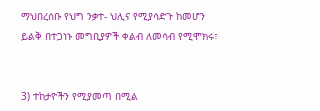ማህበረሰቡ የህግ ንቃተ- ህሊና የሚያሳድጉ ከመሆን ይልቅ በተጋነኑ መግቢያዎች ቀልብ ለመሳብ የሚሞክሩ፣


3) ተከታዮችን የሚያመጣ በሚል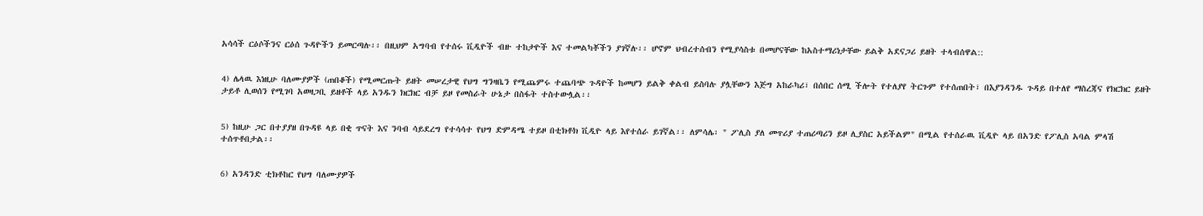አሳሳች ርዕሶችንና ርዕሰ ጉዳዮችን ይመርጣሉ፡፡ በዚህም አግባብ የተሰሩ ቪዲዮች ብዙ ተከታዮች እና ተመልካቾችን ያገኛሉ፡፡ ሆኖም ህብረተሰብን የሚያሳስቱ በመሆናቸው ከአስተማሪነታቸው ይልቅ አደናጋሪ ይዘት ተላብሰዋል::


4) ሌላዉ እነዚሁ ባለሙያዎች (ጠበቆች) የሚመርጡት ይዘት መሠረታዊ የህግ ግንዛቤን የሚጨምሩ ተጨባጭ ጉዳዮች ከመሆን ይልቅ ቀልብ ይስባሉ ያሏቸውን እጅግ አከራካሪ፣ በሰበር ሰሚ ችሎት የተለያየ ትርጉም የተሰጠበት፣ በእያንዳንዱ ጉዳይ በተለየ ማስረጃና የክርክር ይዘት ታይቶ ሊወሰን የሚገባ አወዛጋቢ ይዘቶች ላይ አንዱን ክርክር ብቻ ይዞ የመስራት ሁኔታ በስፋት ተስተውሏል፡፡


5) ከዚሁ ጋር በተያያዘ በጉዳዩ ላይ በቂ ጥናት እና ንባብ ሳይደረግ የተሳሳተ የህግ ድምዳሜ ተይዞ በቲክቶክ ቪዲዮ ላይ እየተሰራ ይገኛል፡፡ ለምሳሌ፡ " ፖሊስ ያለ መጥሪያ ተጠሪጣሪን ይዞ ሊያስር አይችልም" በሚል የተሰራዉ ቪዲዮ ላይ በአንድ የፖሊስ አባል ምላሽ ተሰጥቶበታል፡፡


6) አንዳንድ ቲክቶከር የህግ ባለሙያዎች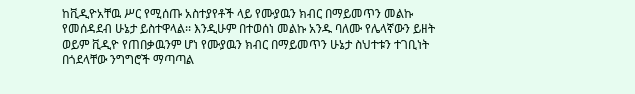ከቪዲዮአቸዉ ሥር የሚሰጡ አስተያየቶች ላይ የሙያዉን ክብር በማይመጥን መልኩ የመሰዳደብ ሁኔታ ይስተዋላል፡፡ እንዲሁም በተወሰነ መልኩ አንዱ ባለሙ የሌላኛውን ይዘት ወይም ቪዲዮ የጠበቃዉንም ሆነ የሙያዉን ክብር በማይመጥን ሁኔታ ስህተቱን ተገቢነት በጎደላቸው ንግግሮች ማጣጣል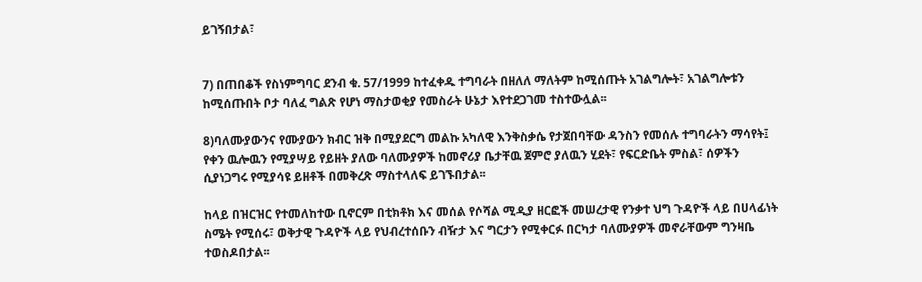ይገኝበታል፣


7) በጠበቆች የስነምግባር ደንብ ቁ. 57/1999 ከተፈቀዱ ተግባራት በዘለለ ማለትም ከሚሰጡት አገልግሎት፣ አገልግሎቱን ከሚሰጡበት ቦታ ባለፈ ግልጽ የሆነ ማስታወቂያ የመስራት ሁኔታ እየተደጋገመ ተስተውሏል፡፡

8)ባለሙያውንና የሙያውን ክብር ዝቅ በሚያደርግ መልኩ አካለዊ እንቅስቃሴ የታጀበባቸው ዳንስን የመሰሉ ተግባራትን ማሳየት፤ የቀን ዉሎዉን የሚያሣይ የይዘት ያለው ባለሙያዎች ከመኖሪያ ቤታቸዉ ጀምሮ ያለዉን ሂደት፣ የፍርድቤት ምስል፣ ሰዎችን ሲያነጋግሩ የሚያሳዩ ይዘቶች በመቅረጽ ማስተላለፍ ይገኙበታል፡፡

ከላይ በዝርዝር የተመለከተው ቢኖርም በቲክቶክ እና መሰል የሶሻል ሚዲያ ዘርፎች መሠረታዊ የንቃተ ህግ ጉዳዮች ላይ በሀላፊነት ስሜት የሚሰሩ፣ ወቅታዊ ጉዳዮች ላይ የህብረተሰቡን ብዥታ እና ግርታን የሚቀርፉ በርካታ ባለሙያዎች መኖራቸውም ግንዛቤ ተወስዶበታል፡፡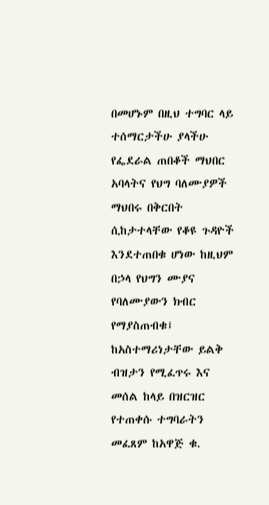በመሆኑም በዚህ ተግባር ላይ ተሰማርታችሁ ያላችሁ የፌደራል ጠበቆች ማህበር አባላትና የህግ ባለሙያዎች ማህበሩ በቅርበት ሲከታተላቸው የቆዩ ጉዳዮች እንደተጠበቁ ሆነው ከዚህም በኃላ የህግን ሙያና የባለሙያውን ክብር የማያስጠብቁ፤ ከአስተማሪነታቸው ይልቅ ብዝታን የሚፈጥሩ እና መሰል ከላይ በዝርዝር የተጠቀሱ ተግባራትን መፈጸም ከአዋጅ ቁ.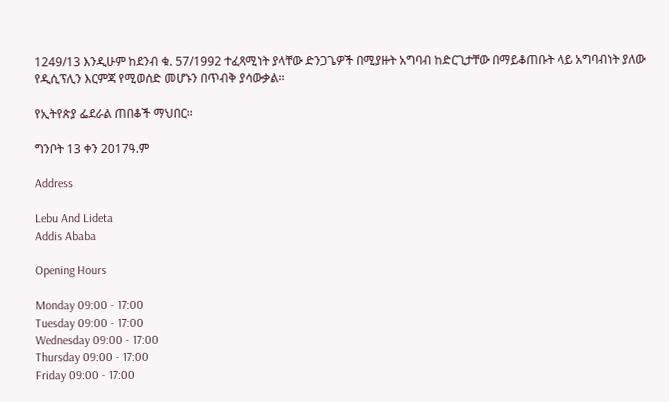1249/13 እንዲሁም ከደንብ ቁ. 57/1992 ተፈጻሚነት ያላቸው ድንጋጌዎች በሚያዙት አግባብ ከድርጊታቸው በማይቆጠቡት ላይ አግባብነት ያለው የዲሲፕሊን እርምጃ የሚወሰድ መሆኑን በጥብቅ ያሳውቃል፡፡

የኢትየጵያ ፌደራል ጠበቆች ማህበር፡፡

ግንቦት 13 ቀን 2017ዓ.ም

Address

Lebu And Lideta
Addis Ababa

Opening Hours

Monday 09:00 - 17:00
Tuesday 09:00 - 17:00
Wednesday 09:00 - 17:00
Thursday 09:00 - 17:00
Friday 09:00 - 17:00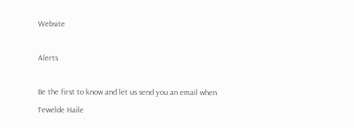Website

Alerts

Be the first to know and let us send you an email when Tewelde Haile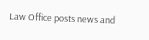Law Office posts news and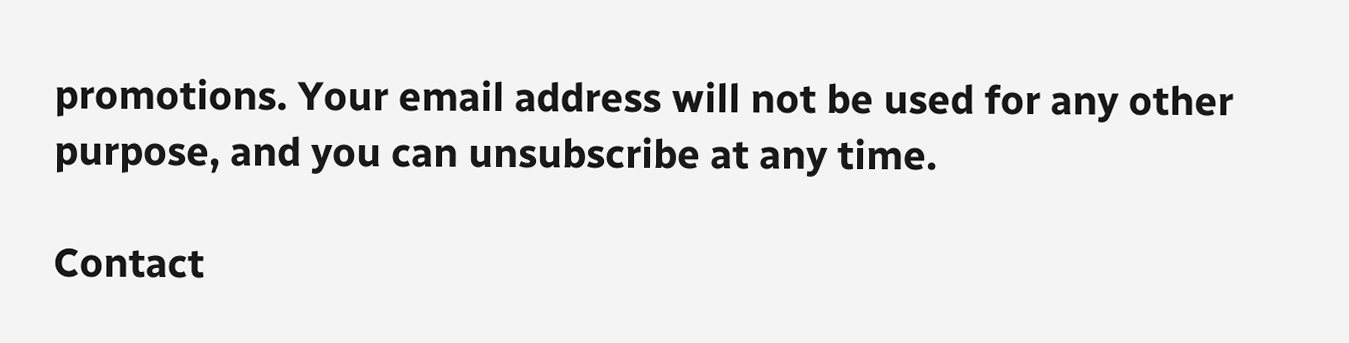promotions. Your email address will not be used for any other purpose, and you can unsubscribe at any time.

Contact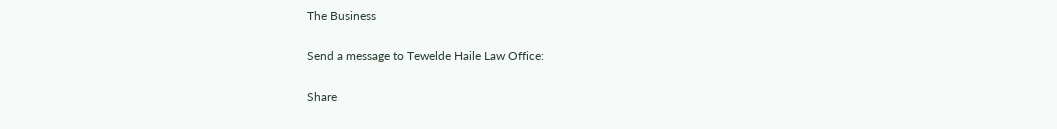The Business

Send a message to Tewelde Haile Law Office:

Share